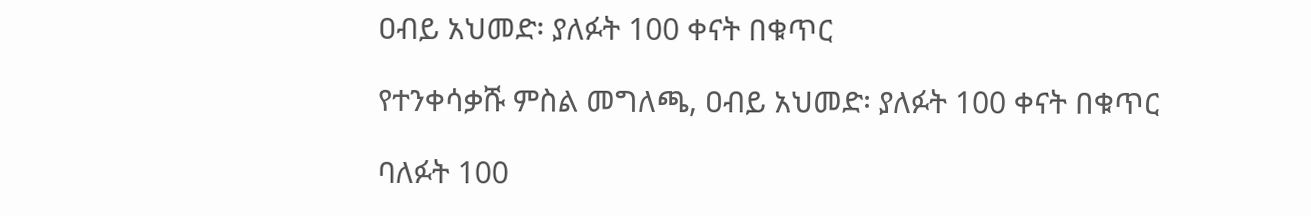ዐብይ አህመድ፡ ያለፉት 100 ቀናት በቁጥር

የተንቀሳቃሹ ምስል መግለጫ, ዐብይ አህመድ፡ ያለፉት 100 ቀናት በቁጥር

ባለፉት 100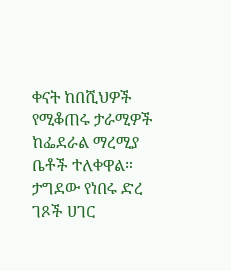ቀናት ከበሺህዎች የሚቆጠሩ ታራሚዎች ከፌደራል ማረሚያ ቤቶች ተለቀዋል። ታግደው የነበሩ ድረ ገጾች ሀገር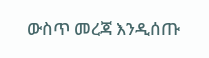ውስጥ መረጃ እንዲሰጡ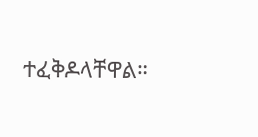ተፈቅዶላቸዋል።